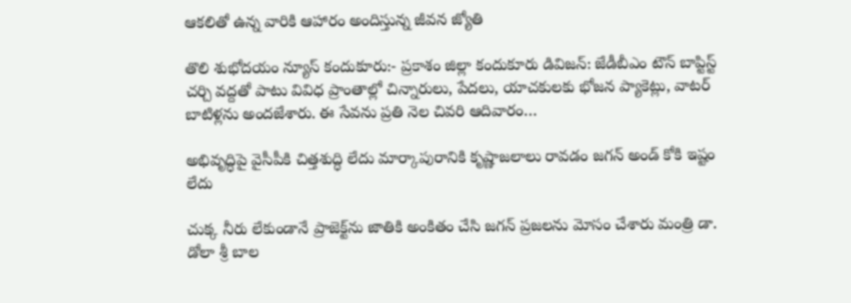ఆకలితో ఉన్న వారికి ఆహారం అందిస్తున్న జీవన జ్యోతి

తొలి శుభోదయం న్యూస్ కందుకూరు:- ప్రకాశం జిల్లా కందుకూరు డివిజన్: జేడీబీఎం టౌన్ బాప్టిస్ట్ చర్చి వద్దతో పాటు వివిధ ప్రాంతాల్లో చిన్నారులు, పేదలు, యాచకులకు భోజన ప్యాకెట్లు, వాటర్ బాటిళ్లను అందజేశారు. ఈ సేవను ప్రతి నెల చివరి ఆదివారం…

అభివృద్ధిపై వైసీపీకి చిత్తశుద్ధి లేదు మార్కాపురానికి కృష్ణాజలాలు రావడం జగన్ అండ్ కోకి ఇష్టం లేదు

చుక్క నీరు లేకుండానే ప్రాజెక్ట్‌ను జాతికి అంకితం చేసి జగన్ ప్రజలను మోసం చేశారు మంత్రి డా. డోలా శ్రీ బాల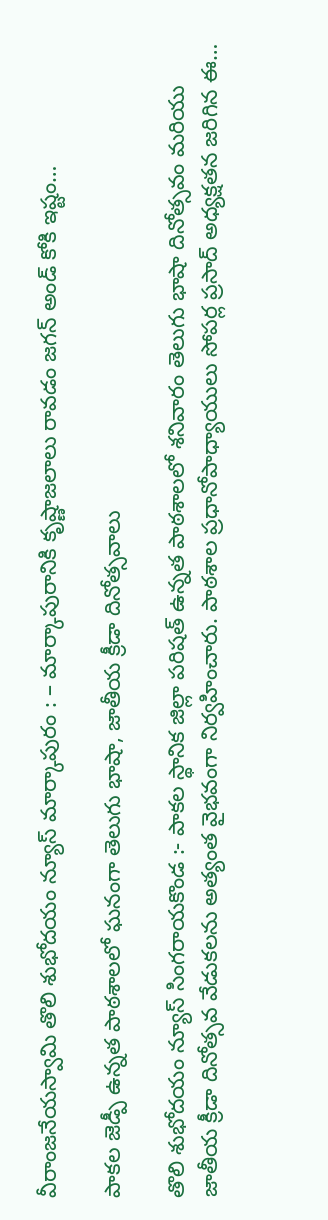వీరాంజనేయస్వామి తొలి శుభోదయం న్యూస్ మార్కాపురం : – మార్కాపురానికి కృష్ణాజలాలు రావడం జగన్ అండ్ కోకి ఇష్టం…

పాకల జెడ్పీ ఉన్నత పాఠశాలలో ఘనంగా తెలుగు భాషా, జాతీయ క్రీడా దినోత్సవాలు

తొలి శుభోదయం న్యూస్ సింగరాయకొండ :- పాకల స్థానిక జిల్లా పరిషత్ ఉన్నత పాఠశాలలో శనివారం తెలుగు భాషా దినోత్సవం మరియు జాతీయ క్రీడా దినోత్సవ వేడుకలను అత్యంత వైభవంగా నిర్వహించారు. పాఠశాల ప్రధానోపాధ్యాయులు సోపర్ల ప్రసాద్ అధ్యక్షతన జరిగిన ఈ…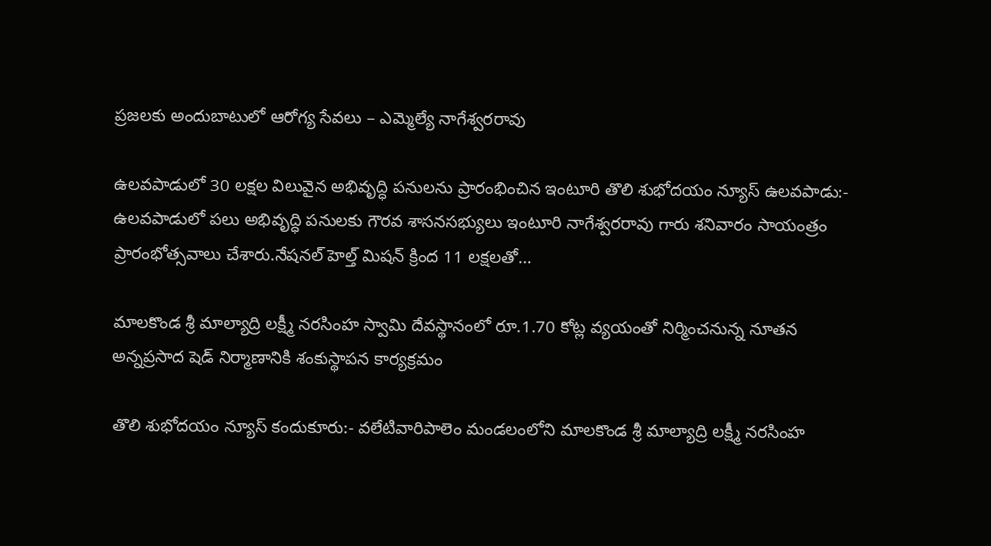ప్రజలకు అందుబాటులో ఆరోగ్య సేవలు – ఎమ్మెల్యే నాగేశ్వరరావు

ఉలవపాడులో 30 లక్షల విలువైన అభివృద్ధి పనులను ప్రారంభించిన ఇంటూరి తొలి శుభోదయం న్యూస్ ఉలవపాడు:- ఉలవపాడులో పలు అభివృద్ధి పనులకు గౌరవ శాసనసభ్యులు ఇంటూరి నాగేశ్వరరావు గారు శనివారం సాయంత్రం ప్రారంభోత్సవాలు చేశారు.నేషనల్ హెల్త్ మిషన్ క్రింద 11 లక్షలతో…

మాలకొండ శ్రీ మాల్యాద్రి లక్ష్మీ నరసింహ స్వామి దేవస్థానంలో రూ.1.70 కోట్ల వ్యయంతో నిర్మించనున్న నూతన అన్నప్రసాద షెడ్ నిర్మాణానికి శంకుస్థాపన కార్యక్రమం

తొలి శుభోదయం న్యూస్ కందుకూరు:- వలేటివారిపాలెం మండలంలోని మాలకొండ శ్రీ మాల్యాద్రి లక్ష్మీ నరసింహ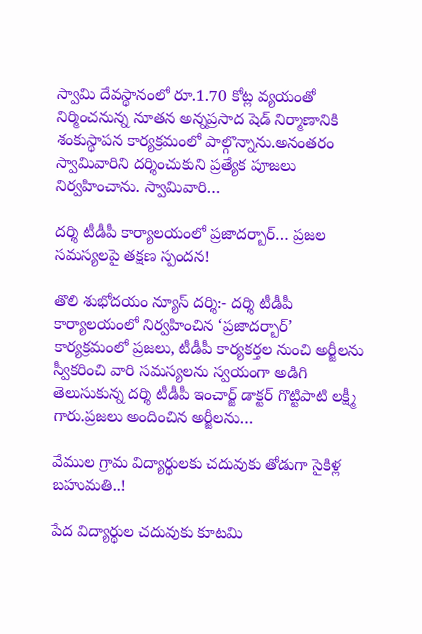స్వామి దేవస్థానంలో రూ.1.70 కోట్ల వ్యయంతో నిర్మించనున్న నూతన అన్నప్రసాద షెడ్ నిర్మాణానికి శంకుస్థాపన కార్యక్రమంలో పాల్గొన్నాను.అనంతరం స్వామివారిని దర్శించుకుని ప్రత్యేక పూజలు నిర్వహించాను. స్వామివారి…

దర్శి టీడీపీ కార్యాలయంలో ప్రజాదర్బార్… ప్రజల సమస్యలపై తక్షణ స్పందన!

తొలి శుభోదయం న్యూస్ దర్శి:- దర్శి టీడీపీ కార్యాలయంలో నిర్వహించిన ‘ప్రజాదర్బార్’ కార్యక్రమంలో ప్రజలు, టీడీపీ కార్యకర్తల నుంచి అర్జీలను స్వీకరించి వారి సమస్యలను స్వయంగా అడిగి తెలుసుకున్న దర్శి టీడీపీ ఇంచార్జ్ డాక్టర్ గొట్టిపాటి లక్ష్మీ గారు.ప్రజలు అందించిన అర్జీలను…

వేముల గ్రామ విద్యార్థులకు చదువుకు తోడుగా సైకిళ్ల బహుమతి..!

పేద విద్యార్థుల చదువుకు కూటమి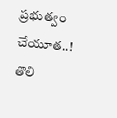ప్రభుత్వం చేయూత..! తొలి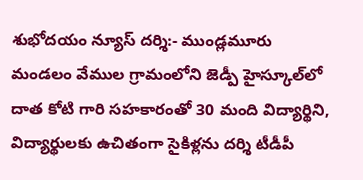శుభోదయం న్యూస్ దర్శి:- ముండ్లమూరు మండలం వేముల గ్రామంలోని జెడ్పీ హైస్కూల్‌లో దాత కోటి గారి సహకారంతో 30 మంది విద్యార్థిని, విద్యార్థులకు ఉచితంగా సైకిళ్లను దర్శి టీడీపీ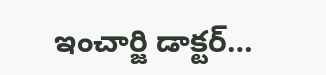ఇంచార్జి డాక్టర్…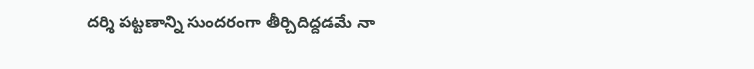దర్శి పట్టణాన్ని సుందరంగా తీర్చిదిద్దడమే నా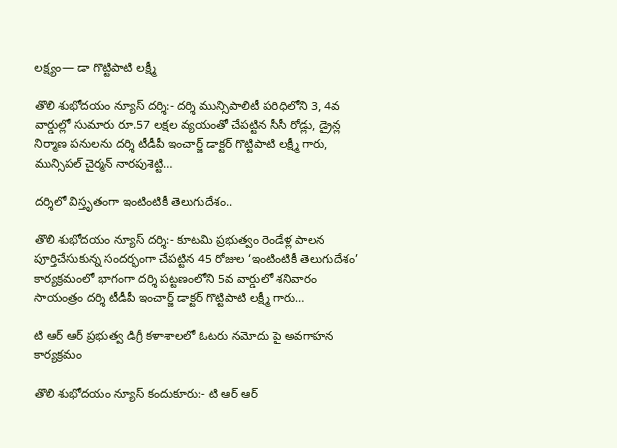లక్ష్యం— డా గొట్టిపాటి లక్ష్మీ

తొలి శుభోదయం న్యూస్ దర్శి:- దర్శి మున్సిపాలిటీ పరిధిలోని 3, 4వ వార్డుల్లో సుమారు రూ.57 లక్షల వ్యయంతో చేపట్టిన సీసీ రోడ్లు, డ్రైన్ల నిర్మాణ పనులను దర్శి టీడీపీ ఇంచార్జ్ డాక్టర్ గొట్టిపాటి లక్ష్మీ గారు, మున్సిపల్ చైర్మన్ నారపుశెట్టి…

దర్శిలో విస్తృతంగా ఇంటింటికీ తెలుగుదేశం..

తొలి శుభోదయం న్యూస్ దర్శి:- కూటమి ప్రభుత్వం రెండేళ్ల పాలన పూర్తిచేసుకున్న సందర్భంగా చేపట్టిన 45 రోజుల ‘ఇంటింటికీ తెలుగుదేశం’ కార్యక్రమంలో భాగంగా దర్శి పట్టణంలోని 5వ వార్డులో శనివారం సాయంత్రం దర్శి టీడీపీ ఇంచార్జ్ డాక్టర్ గొట్టిపాటి లక్ష్మీ గారు…

టి ఆర్ ఆర్ ప్రభుత్వ డిగ్రీ కళాశాలలో ఓటరు నమోదు పై అవగాహన కార్యక్రమం

తొలి శుభోదయం న్యూస్ కందుకూరు:- టి ఆర్ ఆర్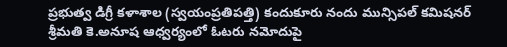ప్రభుత్వ డిగ్రీ కళాశాల (స్వయంప్రతిపత్తి) కందుకూరు నందు మున్సిపల్ కమిషనర్ శ్రీమతి కె.అనూష ఆధ్వర్యంలో ఓటరు నమోదుపై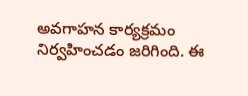అవగాహన కార్యక్రమం నిర్వహించడం జరిగింది. ఈ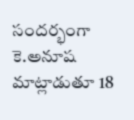సందర్భంగా కె.అనూష మాట్లాడుతూ 18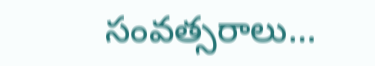సంవత్సరాలు…